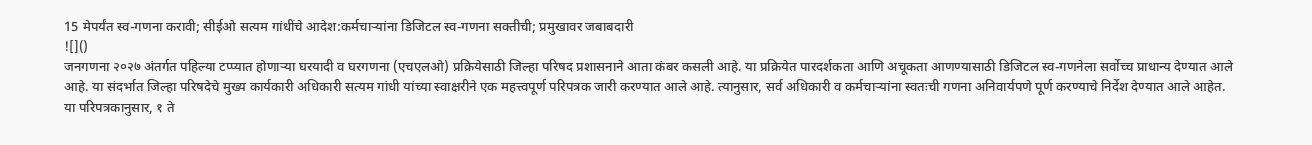15 मेपर्यंत स्व-गणना करावी; सीईओ सत्यम गांधींचे आदेश:कर्मचाऱ्यांना डिजिटल स्व-गणना सक्तीची; प्रमुखावर जबाबदारी
![]()
जनगणना २०२७ अंतर्गत पहिल्या टप्प्यात होणाऱ्या घरयादी व घरगणना (एचएलओ) प्रक्रियेसाठी जिल्हा परिषद प्रशासनाने आता कंबर कसली आहे. या प्रक्रियेत पारदर्शकता आणि अचूकता आणण्यासाठी डिजिटल स्व-गणनेला सर्वोच्च प्राधान्य देण्यात आले आहे. या संदर्भात जिल्हा परिषदेचे मुख्य कार्यकारी अधिकारी सत्यम गांधी यांच्या स्वाक्षरीने एक महत्त्वपूर्ण परिपत्रक जारी करण्यात आले आहे. त्यानुसार, सर्व अधिकारी व कर्मचाऱ्यांना स्वतःची गणना अनिवार्यपणे पूर्ण करण्याचे निर्देश देण्यात आले आहेत. या परिपत्रकानुसार, १ ते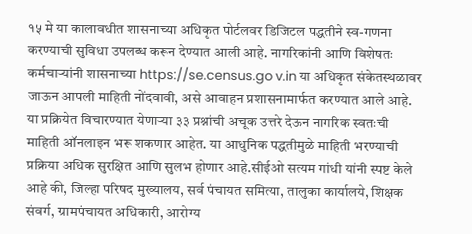१५ मे या कालावधीत शासनाच्या अधिकृत पोर्टलवर डिजिटल पद्धतीने स्व-गणना करण्याची सुविधा उपलब्ध करून देण्यात आली आहे. नागरिकांनी आणि विशेषतः कर्मचाऱ्यांनी शासनाच्या https://se.census.go v.in या अधिकृत संकेतस्थळावर जाऊन आपली माहिती नोंदवावी, असे आवाहन प्रशासनामार्फत करण्यात आले आहे. या प्रक्रियेत विचारण्यात येणाऱ्या ३३ प्रश्नांची अचूक उत्तरे देऊन नागरिक स्वतःची माहिती ऑनलाइन भरू शकणार आहेत. या आधुनिक पद्धतीमुळे माहिती भरण्याची प्रक्रिया अधिक सुरक्षित आणि सुलभ होणार आहे.सीईओ सत्यम गांधी यांनी स्पष्ट केले आहे की, जिल्हा परिषद मुख्यालय, सर्व पंचायत समित्या, तालुका कार्यालये, शिक्षक संवर्ग, ग्रामपंचायत अधिकारी, आरोग्य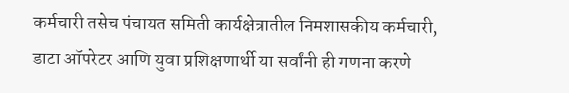कर्मचारी तसेच पंचायत समिती कार्यक्षेत्रातील निमशासकीय कर्मचारी, डाटा ऑपरेटर आणि युवा प्रशिक्षणार्थी या सर्वांनी ही गणना करणे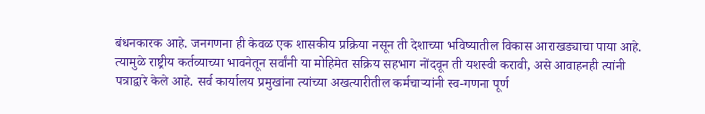बंधनकारक आहे. जनगणना ही केवळ एक शासकीय प्रक्रिया नसून ती देशाच्या भविष्यातील विकास आराखड्याचा पाया आहे. त्यामुळे राष्ट्रीय कर्तव्याच्या भावनेतून सर्वांनी या मोहिमेत सक्रिय सहभाग नोंदवून ती यशस्वी करावी, असे आवाहनही त्यांनी पत्राद्वारे केले आहे. सर्व कार्यालय प्रमुखांना त्यांच्या अखत्यारीतील कर्मचाऱ्यांनी स्व-गणना पूर्ण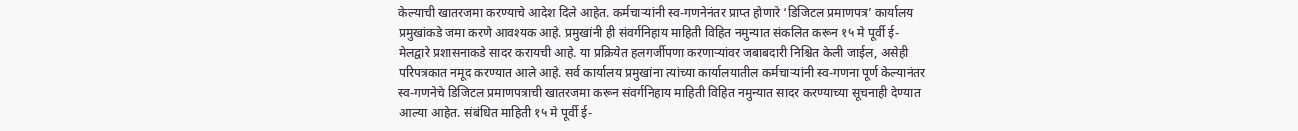केल्याची खातरजमा करण्याचे आदेश दिले आहेत. कर्मचाऱ्यांनी स्व-गणनेनंतर प्राप्त होणारे ‘डिजिटल प्रमाणपत्र’ कार्यालय प्रमुखांकडे जमा करणे आवश्यक आहे. प्रमुखांनी ही संवर्गनिहाय माहिती विहित नमुन्यात संकलित करून १५ मे पूर्वी ई-मेलद्वारे प्रशासनाकडे सादर करायची आहे. या प्रक्रियेत हलगर्जीपणा करणाऱ्यांवर जबाबदारी निश्चित केली जाईल, असेही परिपत्रकात नमूद करण्यात आले आहे. सर्व कार्यालय प्रमुखांना त्यांच्या कार्यालयातील कर्मचाऱ्यांनी स्व-गणना पूर्ण केल्यानंतर स्व-गणनेचे डिजिटल प्रमाणपत्राची खातरजमा करून संवर्गनिहाय माहिती विहित नमुन्यात सादर करण्याच्या सूचनाही देण्यात आल्या आहेत. संबंधित माहिती १५ मे पूर्वी ई-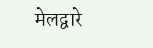मेलद्वारे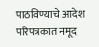पाठविण्याचे आदेश परिपत्रकात नमूद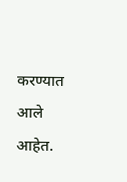करण्यात आले आहेत.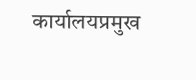कार्यालयप्रमुख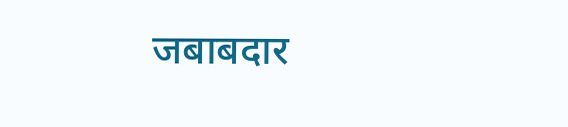जबाबदार